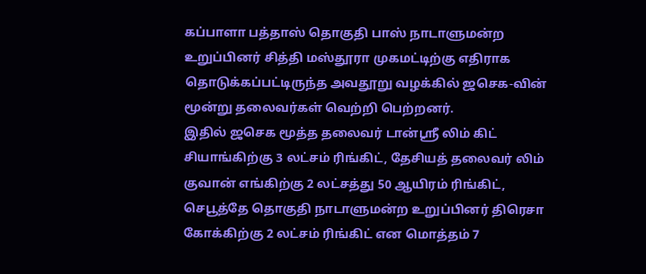கப்பாளா பத்தாஸ் தொகுதி பாஸ் நாடாளுமன்ற உறுப்பினர் சித்தி மஸ்தூரா முகமட்டிற்கு எதிராக தொடுக்கப்பட்டிருந்த அவதூறு வழக்கில் ஜசெக-வின் மூன்று தலைவர்கள் வெற்றி பெற்றனர்.
இதில் ஜசெக மூத்த தலைவர் டான்ஸ்ரீ லிம் கிட் சியாங்கிற்கு 3 லட்சம் ரிங்கிட், தேசியத் தலைவர் லிம் குவான் எங்கிற்கு 2 லட்சத்து 50 ஆயிரம் ரிங்கிட், செபூத்தே தொகுதி நாடாளுமன்ற உறுப்பினர் திரெசா கோக்கிற்கு 2 லட்சம் ரிங்கிட் என மொத்தம் 7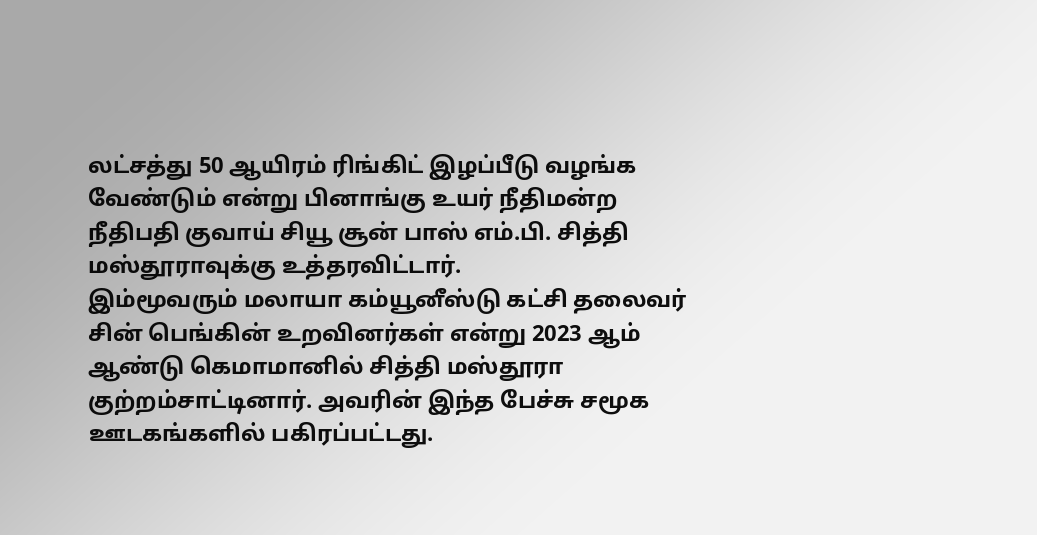லட்சத்து 50 ஆயிரம் ரிங்கிட் இழப்பீடு வழங்க வேண்டும் என்று பினாங்கு உயர் நீதிமன்ற நீதிபதி குவாய் சியூ சூன் பாஸ் எம்.பி. சித்தி மஸ்தூராவுக்கு உத்தரவிட்டார்.
இம்மூவரும் மலாயா கம்யூனீஸ்டு கட்சி தலைவர் சின் பெங்கின் உறவினர்கள் என்று 2023 ஆம் ஆண்டு கெமாமானில் சித்தி மஸ்தூரா குற்றம்சாட்டினார். அவரின் இந்த பேச்சு சமூக ஊடகங்களில் பகிரப்பட்டது.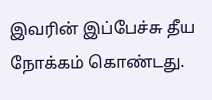இவரின் இப்பேச்சு தீய நோக்கம் கொண்டது.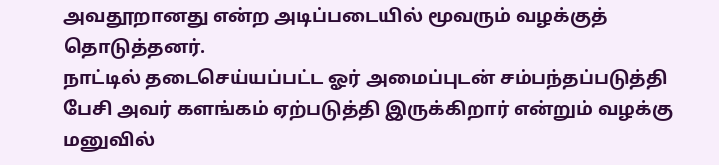அவதூறானது என்ற அடிப்படையில் மூவரும் வழக்குத் தொடுத்தனர்.
நாட்டில் தடைசெய்யப்பட்ட ஓர் அமைப்புடன் சம்பந்தப்படுத்தி பேசி அவர் களங்கம் ஏற்படுத்தி இருக்கிறார் என்றும் வழக்கு மனுவில்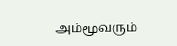அம்மூவரும்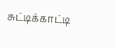சுட்டிக்காட்டி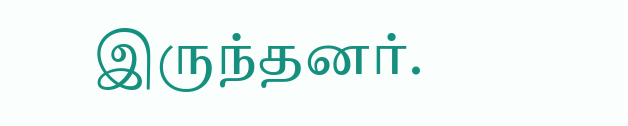இருந்தனர்.